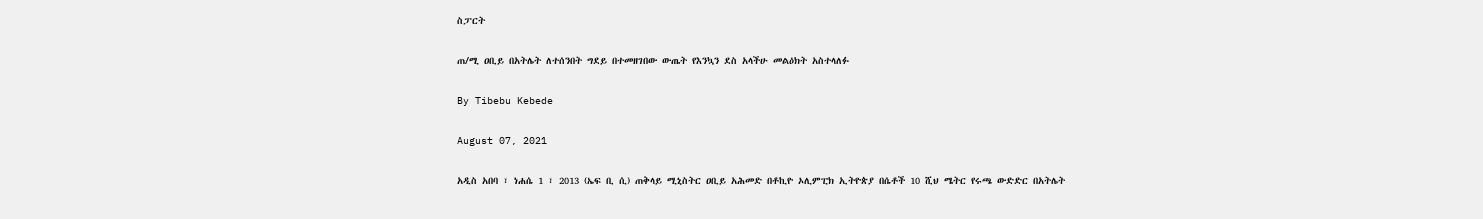ስፓርት

ጠ/ሚ ዐቢይ በአትሌት ለተሰንበት ግደይ በተመዘገበው ውጤት የእንኳን ደስ አላችሁ መልዕክት አስተላለፉ

By Tibebu Kebede

August 07, 2021

አዲስ አበባ ፣ ነሐሴ 1 ፣ 2013 (ኤፍ ቢ ሲ) ጠቅላይ ሚኒስትር ዐቢይ አሕመድ በቶኪዮ ኦሊምፒክ ኢትዮጵያ በሴቶች 10 ሺህ ሜትር የሩጫ ውድድር በአትሌት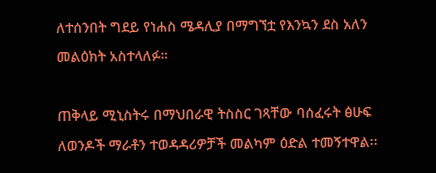ለተሰንበት ግደይ የነሐስ ሜዳሊያ በማግኘቷ የእንኳን ደስ አለን መልዕክት አስተላለፉ።

ጠቅላይ ሚኒስትሩ በማህበራዊ ትስስር ገጻቸው ባሰፈሩት ፅሁፍ ለወንዶች ማራቶን ተወዳዳሪዎቻች መልካም ዕድል ተመኝተዋል፡፡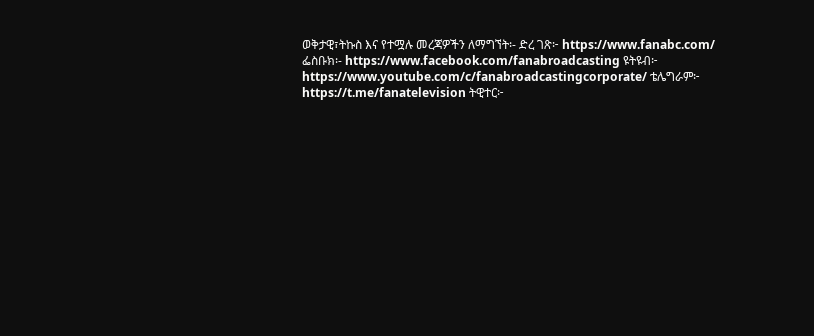ወቅታዊ፣ትኩስ እና የተሟሉ መረጃዎችን ለማግኘት፡- ድረ ገጽ፦ https://www.fanabc.com/ ፌስቡክ፡- https://www.facebook.com/fanabroadcasting ዩትዩብ፦ https://www.youtube.com/c/fanabroadcastingcorporate/ ቴሌግራም፦ https://t.me/fanatelevision ትዊተር፦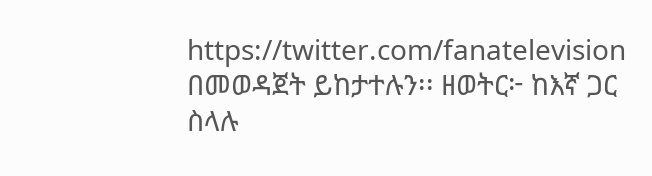https://twitter.com/fanatelevision በመወዳጀት ይከታተሉን፡፡ ዘወትር፦ ከእኛ ጋር ስላሉ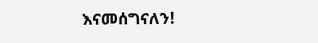እናመሰግናለን!